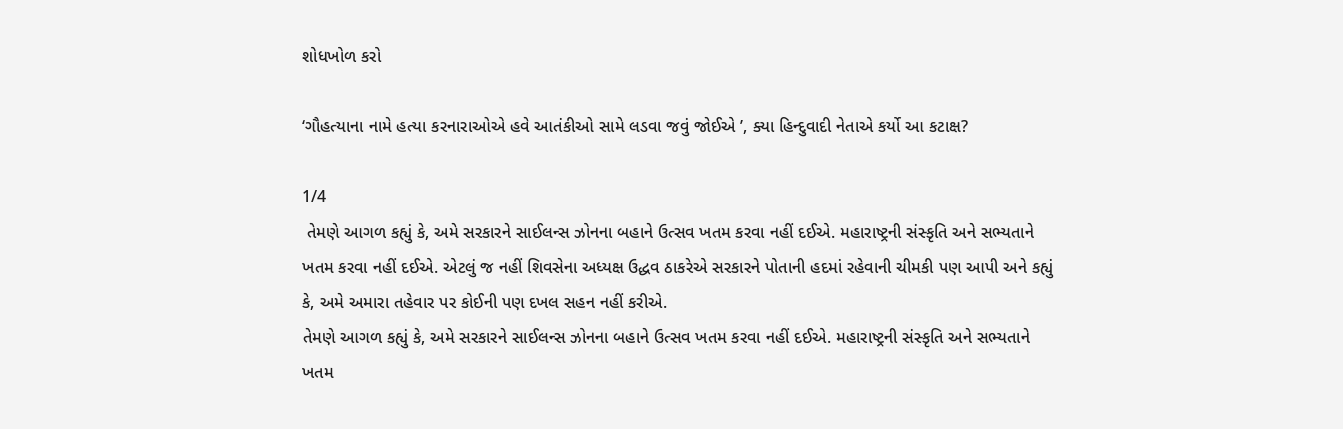શોધખોળ કરો

‘ગૌહત્યાના નામે હત્યા કરનારાઓએ હવે આતંકીઓ સામે લડવા જવું જોઈએ ’, ક્યા હિન્દુવાદી નેતાએ કર્યો આ કટાક્ષ?

1/4
 તેમણે આગળ કહ્યું કે, અમે સરકારને સાઈલન્સ ઝોનના બહાને ઉત્સવ ખતમ કરવા નહીં દઈએ. મહારાષ્ટ્રની સંસ્કૃતિ અને સભ્યતાને ખતમ કરવા નહીં દઈએ. એટલું જ નહીં શિવસેના અધ્યક્ષ ઉદ્ધવ ઠાકરેએ સરકારને પોતાની હદમાં રહેવાની ચીમકી પણ આપી અને કહ્યું કે, અમે અમારા તહેવાર પર કોઈની પણ દખલ સહન નહીં કરીએ.
તેમણે આગળ કહ્યું કે, અમે સરકારને સાઈલન્સ ઝોનના બહાને ઉત્સવ ખતમ કરવા નહીં દઈએ. મહારાષ્ટ્રની સંસ્કૃતિ અને સભ્યતાને ખતમ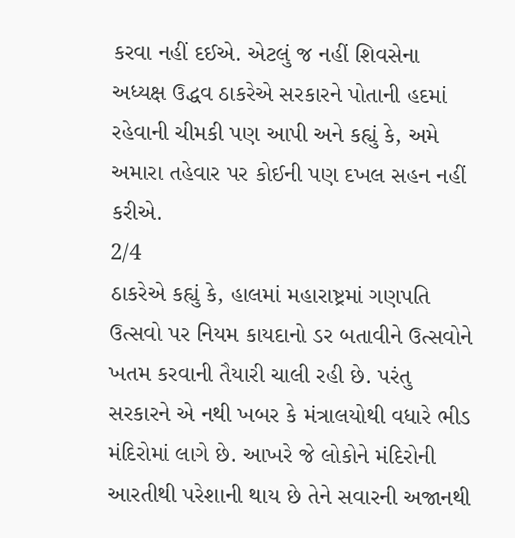કરવા નહીં દઈએ. એટલું જ નહીં શિવસેના અધ્યક્ષ ઉદ્ધવ ઠાકરેએ સરકારને પોતાની હદમાં રહેવાની ચીમકી પણ આપી અને કહ્યું કે, અમે અમારા તહેવાર પર કોઈની પણ દખલ સહન નહીં કરીએ.
2/4
ઠાકરેએ કહ્યું કે, હાલમાં મહારાષ્ટ્રમાં ગણપતિ ઉત્સવો પર નિયમ કાયદાનો ડર બતાવીને ઉત્સવોને ખતમ કરવાની તૈયારી ચાલી રહી છે. પરંતુ સરકારને એ નથી ખબર કે મંત્રાલયોથી વધારે ભીડ મંદિરોમાં લાગે છે. આખરે જે લોકોને મંદિરોની આરતીથી પરેશાની થાય છે તેને સવારની અજાનથી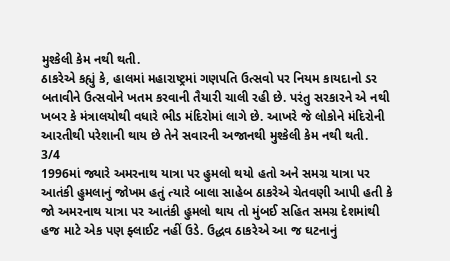મુશ્કેલી કેમ નથી થતી.
ઠાકરેએ કહ્યું કે, હાલમાં મહારાષ્ટ્રમાં ગણપતિ ઉત્સવો પર નિયમ કાયદાનો ડર બતાવીને ઉત્સવોને ખતમ કરવાની તૈયારી ચાલી રહી છે. પરંતુ સરકારને એ નથી ખબર કે મંત્રાલયોથી વધારે ભીડ મંદિરોમાં લાગે છે. આખરે જે લોકોને મંદિરોની આરતીથી પરેશાની થાય છે તેને સવારની અજાનથી મુશ્કેલી કેમ નથી થતી.
3/4
1996માં જ્યારે અમરનાથ યાત્રા પર હુમલો થયો હતો અને સમગ્ર યાત્રા પર આતંકી હુમલાનું જોખમ હતું ત્યારે બાલા સાહેબ ઠાકરેએ ચેતવણી આપી હતી કે જો અમરનાથ યાત્રા પર આતંકી હુમલો થાય તો મુંબઈ સહિત સમગ્ર દેશમાંથી હજ માટે એક પણ ફ્લાઈટ નહીં ઉડે. ઉદ્ધવ ઠાકરેએ આ જ ઘટનાનું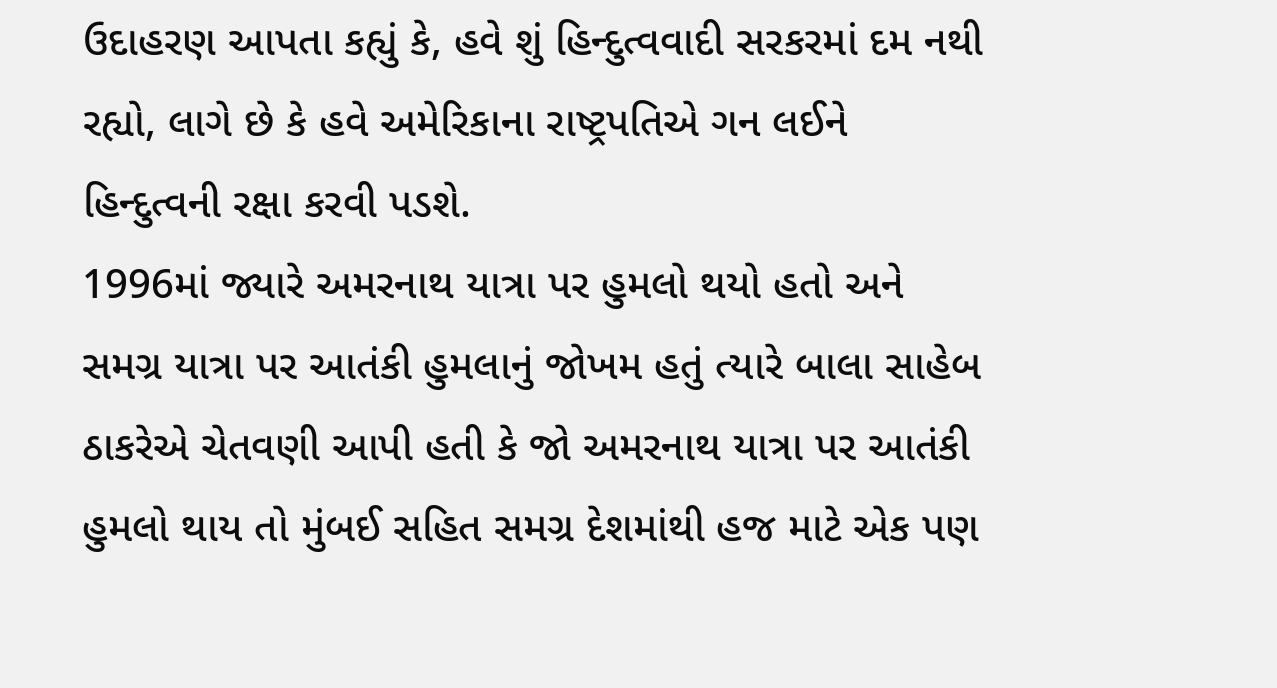ઉદાહરણ આપતા કહ્યું કે, હવે શું હિન્દુત્વવાદી સરકરમાં દમ નથી રહ્યો, લાગે છે કે હવે અમેરિકાના રાષ્ટ્રપતિએ ગન લઈને હિન્દુત્વની રક્ષા કરવી પડશે.
1996માં જ્યારે અમરનાથ યાત્રા પર હુમલો થયો હતો અને સમગ્ર યાત્રા પર આતંકી હુમલાનું જોખમ હતું ત્યારે બાલા સાહેબ ઠાકરેએ ચેતવણી આપી હતી કે જો અમરનાથ યાત્રા પર આતંકી હુમલો થાય તો મુંબઈ સહિત સમગ્ર દેશમાંથી હજ માટે એક પણ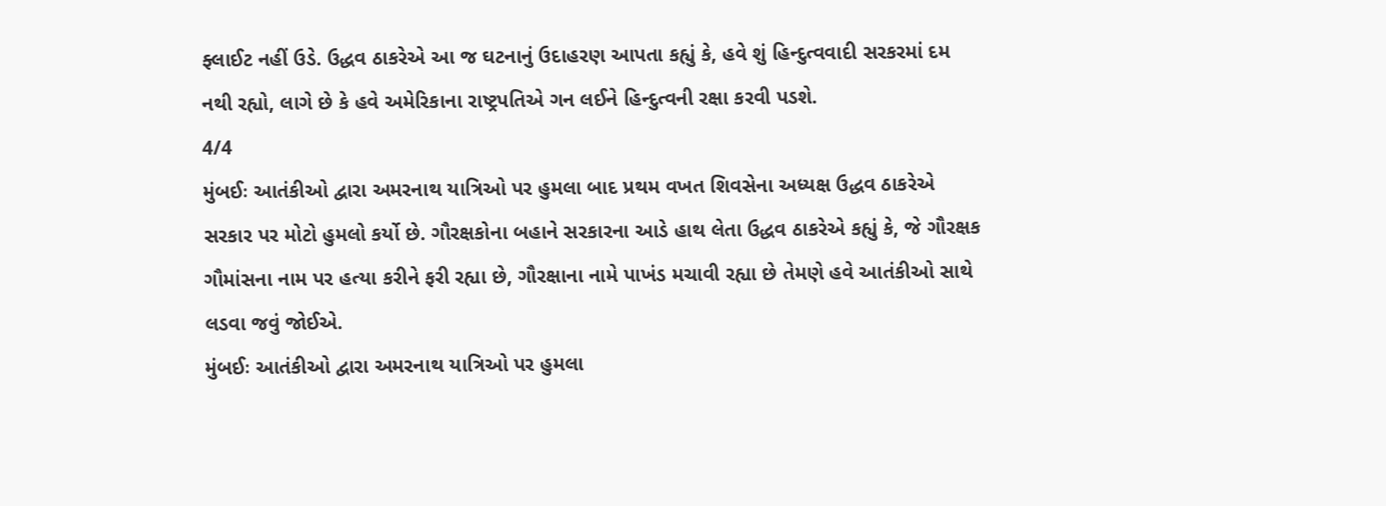ફ્લાઈટ નહીં ઉડે. ઉદ્ધવ ઠાકરેએ આ જ ઘટનાનું ઉદાહરણ આપતા કહ્યું કે, હવે શું હિન્દુત્વવાદી સરકરમાં દમ નથી રહ્યો, લાગે છે કે હવે અમેરિકાના રાષ્ટ્રપતિએ ગન લઈને હિન્દુત્વની રક્ષા કરવી પડશે.
4/4
મુંબઈઃ આતંકીઓ દ્વારા અમરનાથ યાત્રિઓ પર હુમલા બાદ પ્રથમ વખત શિવસેના અધ્યક્ષ ઉદ્ધવ ઠાકરેએ સરકાર પર મોટો હુમલો કર્યો છે. ગૌરક્ષકોના બહાને સરકારના આડે હાથ લેતા ઉદ્ધવ ઠાકરેએ કહ્યું કે, જે ગૌરક્ષક ગૌમાંસના નામ પર હત્યા કરીને ફરી રહ્યા છે, ગૌરક્ષાના નામે પાખંડ મચાવી રહ્યા છે તેમણે હવે આતંકીઓ સાથે લડવા જવું જોઈએ.
મુંબઈઃ આતંકીઓ દ્વારા અમરનાથ યાત્રિઓ પર હુમલા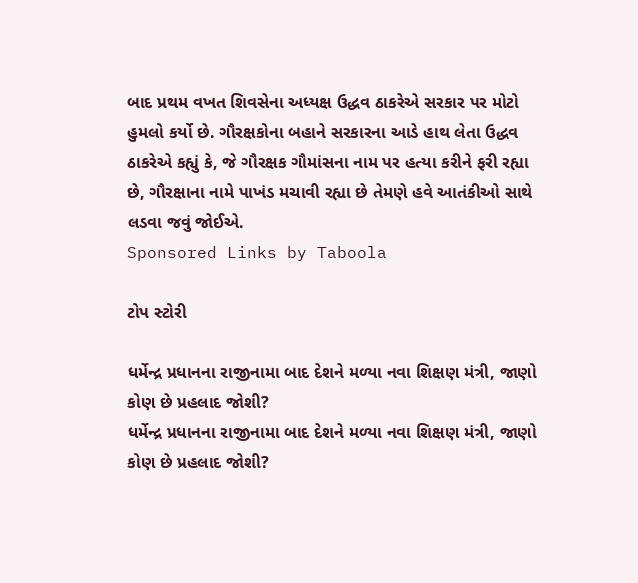બાદ પ્રથમ વખત શિવસેના અધ્યક્ષ ઉદ્ધવ ઠાકરેએ સરકાર પર મોટો હુમલો કર્યો છે. ગૌરક્ષકોના બહાને સરકારના આડે હાથ લેતા ઉદ્ધવ ઠાકરેએ કહ્યું કે, જે ગૌરક્ષક ગૌમાંસના નામ પર હત્યા કરીને ફરી રહ્યા છે, ગૌરક્ષાના નામે પાખંડ મચાવી રહ્યા છે તેમણે હવે આતંકીઓ સાથે લડવા જવું જોઈએ.
Sponsored Links by Taboola

ટોપ સ્ટોરી

ધર્મેન્દ્ર પ્રધાનના રાજીનામા બાદ દેશને મળ્યા નવા શિક્ષણ મંત્રી, જાણો કોણ છે પ્રહલાદ જોશી?
ધર્મેન્દ્ર પ્રધાનના રાજીનામા બાદ દેશને મળ્યા નવા શિક્ષણ મંત્રી, જાણો કોણ છે પ્રહલાદ જોશી?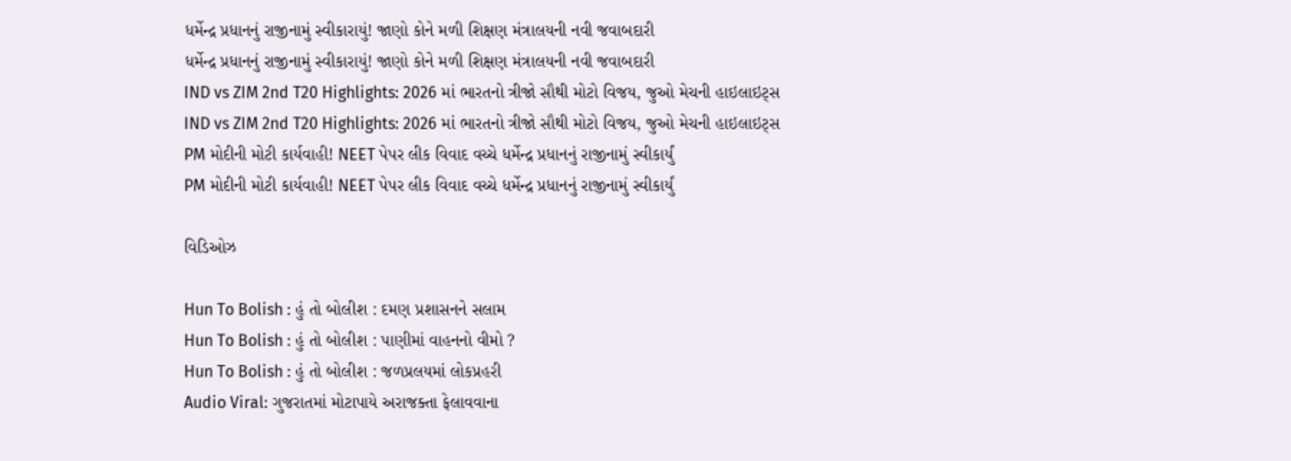ધર્મેન્દ્ર પ્રધાનનું રાજીનામું સ્વીકારાયું! જાણો કોને મળી શિક્ષણ મંત્રાલયની નવી જવાબદારી
ધર્મેન્દ્ર પ્રધાનનું રાજીનામું સ્વીકારાયું! જાણો કોને મળી શિક્ષણ મંત્રાલયની નવી જવાબદારી
IND vs ZIM 2nd T20 Highlights: 2026 માં ભારતનો ત્રીજો સૌથી મોટો વિજય, જુઓ મેચની હાઇલાઇટ્સ
IND vs ZIM 2nd T20 Highlights: 2026 માં ભારતનો ત્રીજો સૌથી મોટો વિજય, જુઓ મેચની હાઇલાઇટ્સ
PM મોદીની મોટી કાર્યવાહી! NEET પેપર લીક વિવાદ વચ્ચે ધર્મેન્દ્ર પ્રધાનનું રાજીનામું સ્વીકાર્યું
PM મોદીની મોટી કાર્યવાહી! NEET પેપર લીક વિવાદ વચ્ચે ધર્મેન્દ્ર પ્રધાનનું રાજીનામું સ્વીકાર્યું

વિડિઓઝ

Hun To Bolish : હું તો બોલીશ : દમણ પ્રશાસનને સલામ
Hun To Bolish : હું તો બોલીશ : પાણીમાં વાહનનો વીમો ?
Hun To Bolish : હું તો બોલીશ : જળપ્રલયમાં લોકપ્રહરી
Audio Viral: ગુજરાતમાં મોટાપાયે અરાજક્તા ફેલાવવાના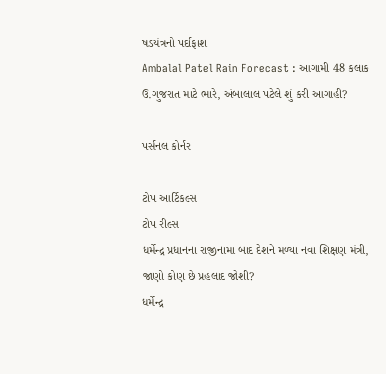ષડયંત્રનો પર્દાફાશ
Ambalal Patel Rain Forecast : આગામી 48 કલાક ઉ.ગુજરાત માટે ભારે, અંબાલાલ પટેલે શું કરી આગાહી?

પર્સનલ કોર્નર

ટોપ આર્ટિકલ્સ
ટોપ રીલ્સ
ધર્મેન્દ્ર પ્રધાનના રાજીનામા બાદ દેશને મળ્યા નવા શિક્ષણ મંત્રી, જાણો કોણ છે પ્રહલાદ જોશી?
ધર્મેન્દ્ર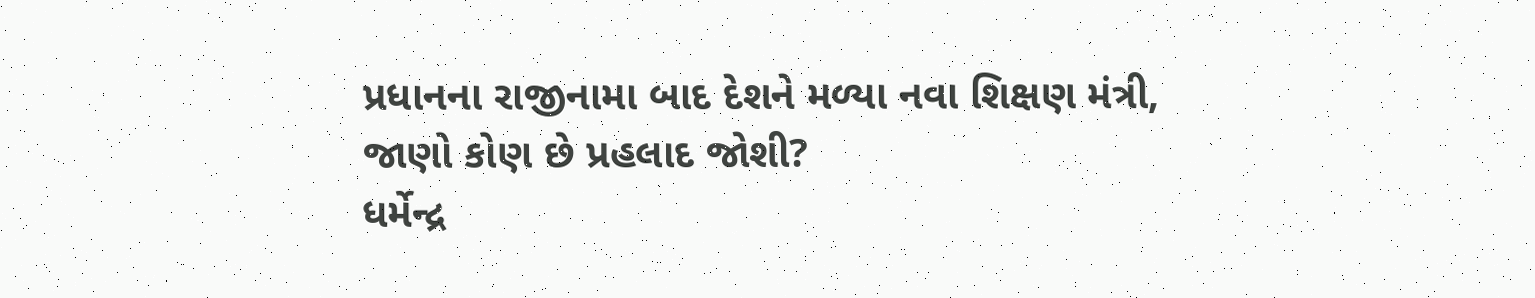પ્રધાનના રાજીનામા બાદ દેશને મળ્યા નવા શિક્ષણ મંત્રી, જાણો કોણ છે પ્રહલાદ જોશી?
ધર્મેન્દ્ર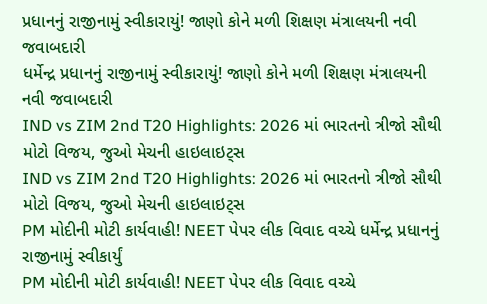પ્રધાનનું રાજીનામું સ્વીકારાયું! જાણો કોને મળી શિક્ષણ મંત્રાલયની નવી જવાબદારી
ધર્મેન્દ્ર પ્રધાનનું રાજીનામું સ્વીકારાયું! જાણો કોને મળી શિક્ષણ મંત્રાલયની નવી જવાબદારી
IND vs ZIM 2nd T20 Highlights: 2026 માં ભારતનો ત્રીજો સૌથી મોટો વિજય, જુઓ મેચની હાઇલાઇટ્સ
IND vs ZIM 2nd T20 Highlights: 2026 માં ભારતનો ત્રીજો સૌથી મોટો વિજય, જુઓ મેચની હાઇલાઇટ્સ
PM મોદીની મોટી કાર્યવાહી! NEET પેપર લીક વિવાદ વચ્ચે ધર્મેન્દ્ર પ્રધાનનું રાજીનામું સ્વીકાર્યું
PM મોદીની મોટી કાર્યવાહી! NEET પેપર લીક વિવાદ વચ્ચે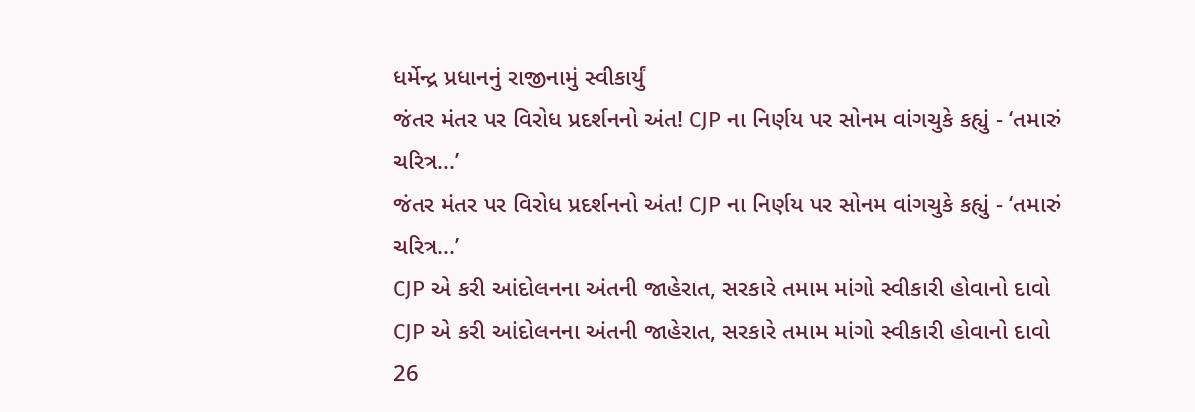ધર્મેન્દ્ર પ્રધાનનું રાજીનામું સ્વીકાર્યું
જંતર મંતર પર વિરોધ પ્રદર્શનનો અંત! CJP ના નિર્ણય પર સોનમ વાંગચુકે કહ્યું - ‘તમારું ચરિત્ર...’
જંતર મંતર પર વિરોધ પ્રદર્શનનો અંત! CJP ના નિર્ણય પર સોનમ વાંગચુકે કહ્યું - ‘તમારું ચરિત્ર...’
CJP એ કરી આંદોલનના અંતની જાહેરાત, સરકારે તમામ માંગો સ્વીકારી હોવાનો દાવો
CJP એ કરી આંદોલનના અંતની જાહેરાત, સરકારે તમામ માંગો સ્વીકારી હોવાનો દાવો
26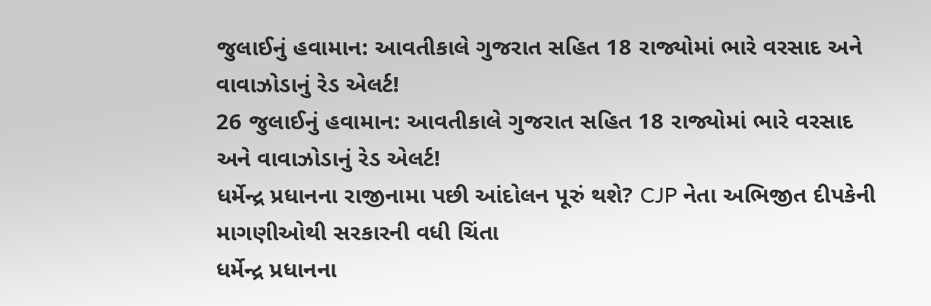જુલાઈનું હવામાન: આવતીકાલે ગુજરાત સહિત 18 રાજ્યોમાં ભારે વરસાદ અને વાવાઝોડાનું રેડ એલર્ટ!
26 જુલાઈનું હવામાન: આવતીકાલે ગુજરાત સહિત 18 રાજ્યોમાં ભારે વરસાદ અને વાવાઝોડાનું રેડ એલર્ટ!
ધર્મેન્દ્ર પ્રધાનના રાજીનામા પછી આંદોલન પૂરું થશે? CJP નેતા અભિજીત દીપકેની માગણીઓથી સરકારની વધી ચિંતા
ધર્મેન્દ્ર પ્રધાનના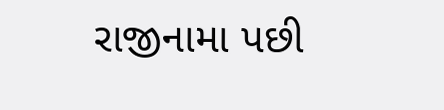રાજીનામા પછી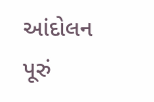આંદોલન પૂરું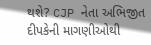થશે? CJP નેતા અભિજીત દીપકેની માગણીઓથી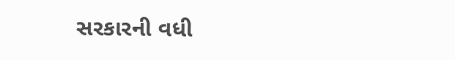સરકારની વધી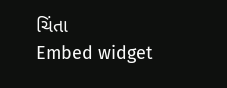ચિંતા
Embed widget